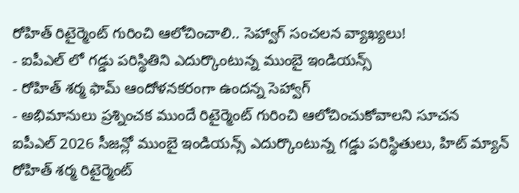రోహిత్ రిటైర్మెంట్ గురించి ఆలోచించాలి.. సెహ్వాగ్ సంచలన వ్యాఖ్యలు!
- ఐపీఎల్ లో గడ్డు పరిస్థితిని ఎదుర్కొంటున్న ముంబై ఇండియన్స్
- రోహిత్ శర్మ ఫామ్ ఆందోళనకరంగా ఉందన్న సెహ్వాగ్
- అభిమానులు ప్రశ్నించక ముందే రిటైర్మెంట్ గురించి ఆలోచించుకోవాలని సూచన
ఐపీఎల్ 2026 సీజన్లో ముంబై ఇండియన్స్ ఎదుర్కొంటున్న గడ్డు పరిస్థితులు, హిట్ మ్యాన్ రోహిత్ శర్మ రిటైర్మెంట్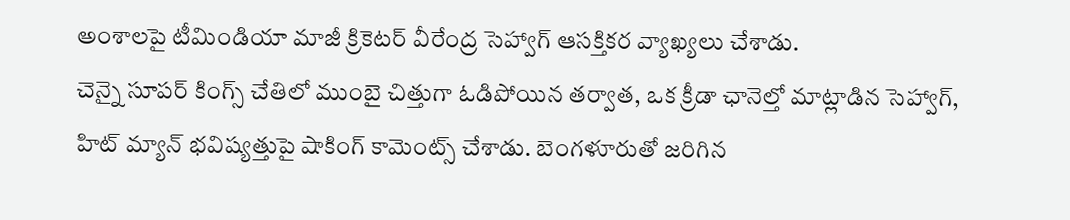అంశాలపై టీమిండియా మాజీ క్రికెటర్ వీరేంద్ర సెహ్వాగ్ ఆసక్తికర వ్యాఖ్యలు చేశాడు.
చెన్నై సూపర్ కింగ్స్ చేతిలో ముంబై చిత్తుగా ఓడిపోయిన తర్వాత, ఒక క్రీడా ఛానెల్తో మాట్లాడిన సెహ్వాగ్, హిట్ మ్యాన్ భవిష్యత్తుపై షాకింగ్ కామెంట్స్ చేశాడు. బెంగళూరుతో జరిగిన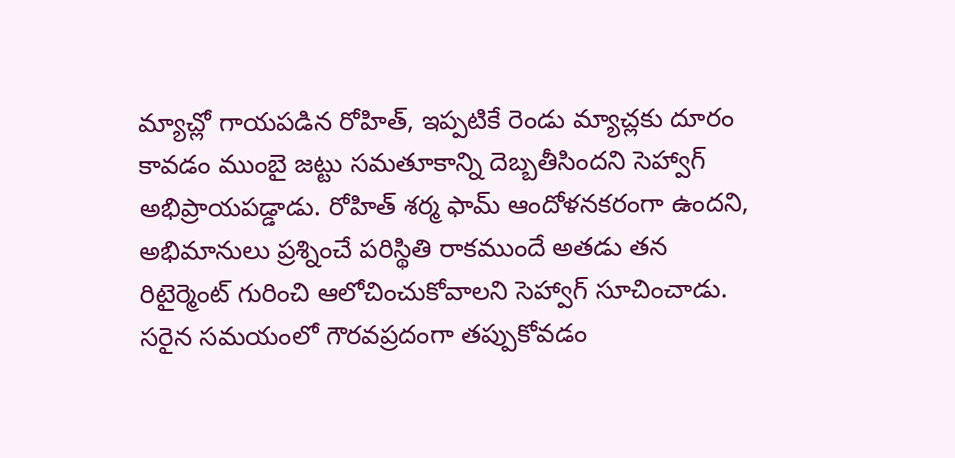మ్యాచ్లో గాయపడిన రోహిత్, ఇప్పటికే రెండు మ్యాచ్లకు దూరం కావడం ముంబై జట్టు సమతూకాన్ని దెబ్బతీసిందని సెహ్వాగ్ అభిప్రాయపడ్డాడు. రోహిత్ శర్మ ఫామ్ ఆందోళనకరంగా ఉందని, అభిమానులు ప్రశ్నించే పరిస్థితి రాకముందే అతడు తన రిటైర్మెంట్ గురించి ఆలోచించుకోవాలని సెహ్వాగ్ సూచించాడు. సరైన సమయంలో గౌరవప్రదంగా తప్పుకోవడం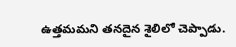ఉత్తమమని తనదైన శైలిలో చెప్పాడు.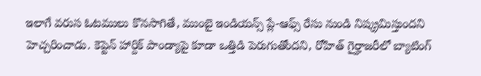ఇలాగే వరుస ఓటములు కొనసాగితే, ముంబై ఇండియన్స్ ప్లే-ఆఫ్స్ రేసు నుండి నిష్క్రమిస్తుందని హెచ్చరించాడు. కెప్టెన్ హార్దిక్ పాండ్యాపై కూడా ఒత్తిడి పెరుగుతోందని, రోహిత్ గైర్హాజరీలో బ్యాటింగ్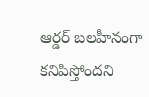ఆర్డర్ బలహీనంగా కనిపిస్తోందని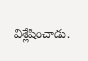విశ్లేషించాడు.